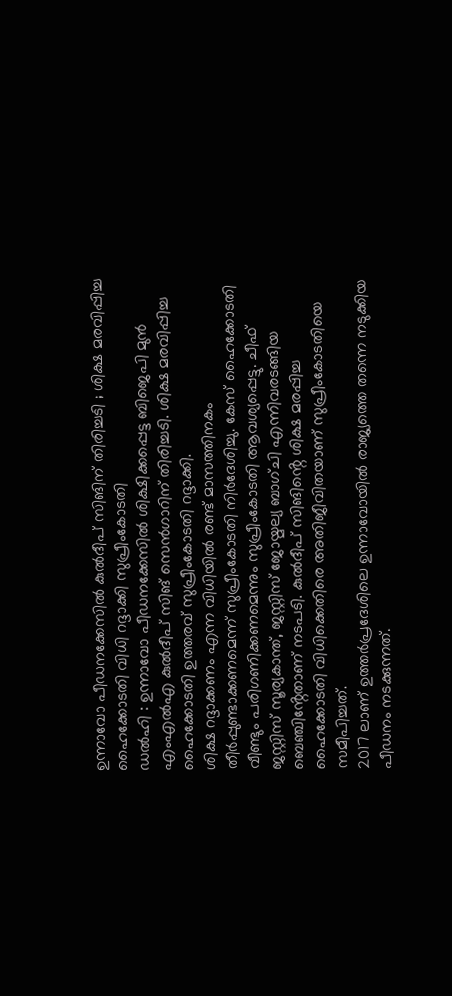ഉന്നാവോ പീഡനക്കേസിൽ കുൽദീപ് സിങിന് തിരിച്ചടി ; ശിക്ഷ മരവിപ്പിച്ച ഹൈക്കോടതി വിധി റദ്ദാക്കി സുപ്രീംകോടതി
ഡൽഹി : ഉന്നാവോ പീഡനക്കേസിൽ ശിക്ഷിക്കപ്പെട്ട ബിജെപി മുൻ എംഎൽഎ കുൽദീപ് സിങ് സെൻഗാറിന് തിരിച്ചടി. ശിക്ഷ മരവിപ്പിച്ച ഹൈക്കോടതി ഉത്തരവ് സുപ്രീംകോടതി റദ്ദാക്കി.
ശിക്ഷ റദ്ദാക്കണം എന്ന വിധിയിൽ രണ്ട് മാസത്തിനകം തീർപ്പുണ്ടാക്കണമെന്ന് സുപ്രീംകോടതി നിർദേശിച്ചു. കേസ് ഹൈക്കോടതി വീണ്ടും പരിഗണിക്കണമെന്നും സുപ്രീംകോടതി ആവശ്യപ്പെട്ടു. ചീഫ് ജസ്റ്റിസ് സൂര്യകാന്ത്, ജസ്റ്റിസ് ജോയ്മല്യ ബാഗ്ചി എന്നിവരടങ്ങിയ ബെഞ്ചിൻ്റേതാണ് നടപടി. കുൽദീപ് സിങിൻ്റെ ശിക്ഷ മരപ്പിച്ച ഹൈക്കോടതി വിധിക്കെതിരെ അതിജീവിതയാണ് സുപ്രീംകോടതിയെ സമീപിച്ചത്.
2017 ലാണ് ഉത്തർപ്രദേശിലെ ഉന്നാവോയിൽ രാജ്യത്തെ തന്നെ നടുക്കിയ പീഡനം നടക്കുന്നത്.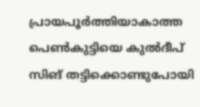പ്രായപൂർത്തിയാകാത്ത പെൺകുട്ടിയെ കുൽദീപ് സിങ് തട്ടിക്കൊണ്ടുപോയി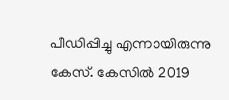പീഡിപ്പിച്ചു എന്നായിരുന്നു കേസ്. കേസിൽ 2019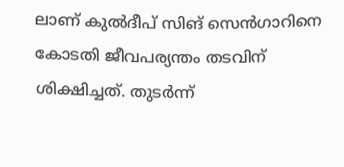ലാണ് കുൽദീപ് സിങ് സെൻഗാറിനെ കോടതി ജീവപര്യന്തം തടവിന് ശിക്ഷിച്ചത്. തുടർന്ന്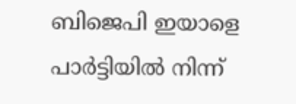ബിജെപി ഇയാളെ പാർട്ടിയിൽ നിന്ന്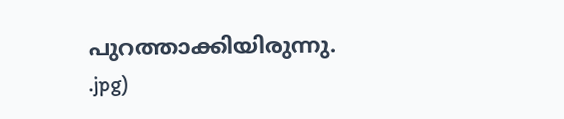പുറത്താക്കിയിരുന്നു.
.jpg)